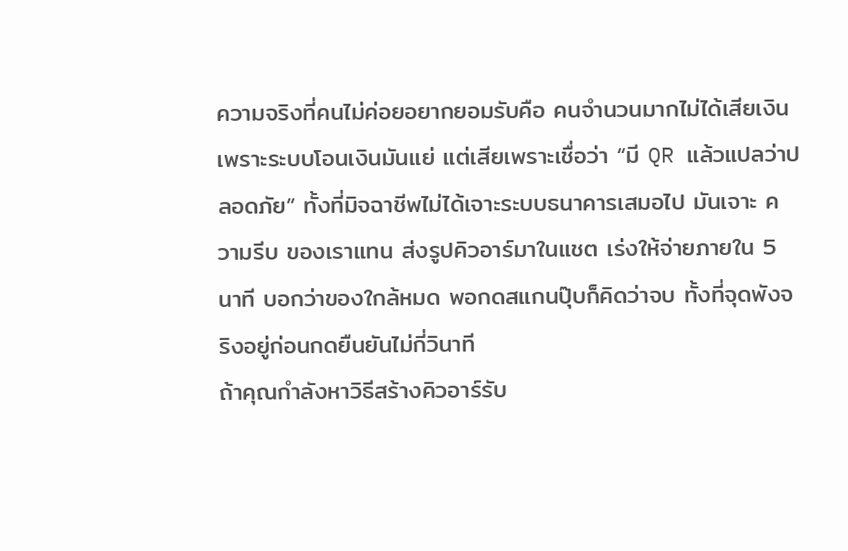ความจริงที่คนไม่ค่อยอยากยอมรับคือ คนจำนวนมากไม่ได้เสียเงินเพราะระบบโอนเงินมันแย่ แต่เสียเพราะเชื่อว่า “มี QR แล้วแปลว่าปลอดภัย” ทั้งที่มิจฉาชีพไม่ได้เจาะระบบธนาคารเสมอไป มันเจาะ ความรีบ ของเราแทน ส่งรูปคิวอาร์มาในแชต เร่งให้จ่ายภายใน 5 นาที บอกว่าของใกล้หมด พอกดสแกนปุ๊บก็คิดว่าจบ ทั้งที่จุดพังจริงอยู่ก่อนกดยืนยันไม่กี่วินาที
ถ้าคุณกำลังหาวิธีสร้างคิวอาร์รับ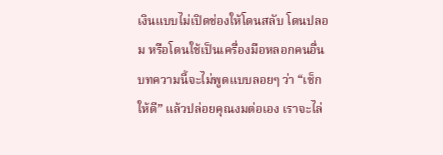เงินแบบไม่เปิดช่องให้โดนสลับ โดนปลอม หรือโดนใช้เป็นเครื่องมือหลอกคนอื่น บทความนี้จะไม่พูดแบบลอยๆ ว่า “เช็กให้ดี” แล้วปล่อยคุณงมต่อเอง เราจะไล่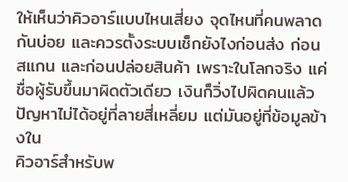ให้เห็นว่าคิวอาร์แบบไหนเสี่ยง จุดไหนที่คนพลาดกันบ่อย และควรตั้งระบบเช็กยังไงก่อนส่ง ก่อนสแกน และก่อนปล่อยสินค้า เพราะในโลกจริง แค่ชื่อผู้รับขึ้นมาผิดตัวเดียว เงินก็วิ่งไปผิดคนแล้ว
ปัญหาไม่ได้อยู่ที่ลายสี่เหลี่ยม แต่มันอยู่ที่ข้อมูลข้างใน
คิวอาร์สำหรับพ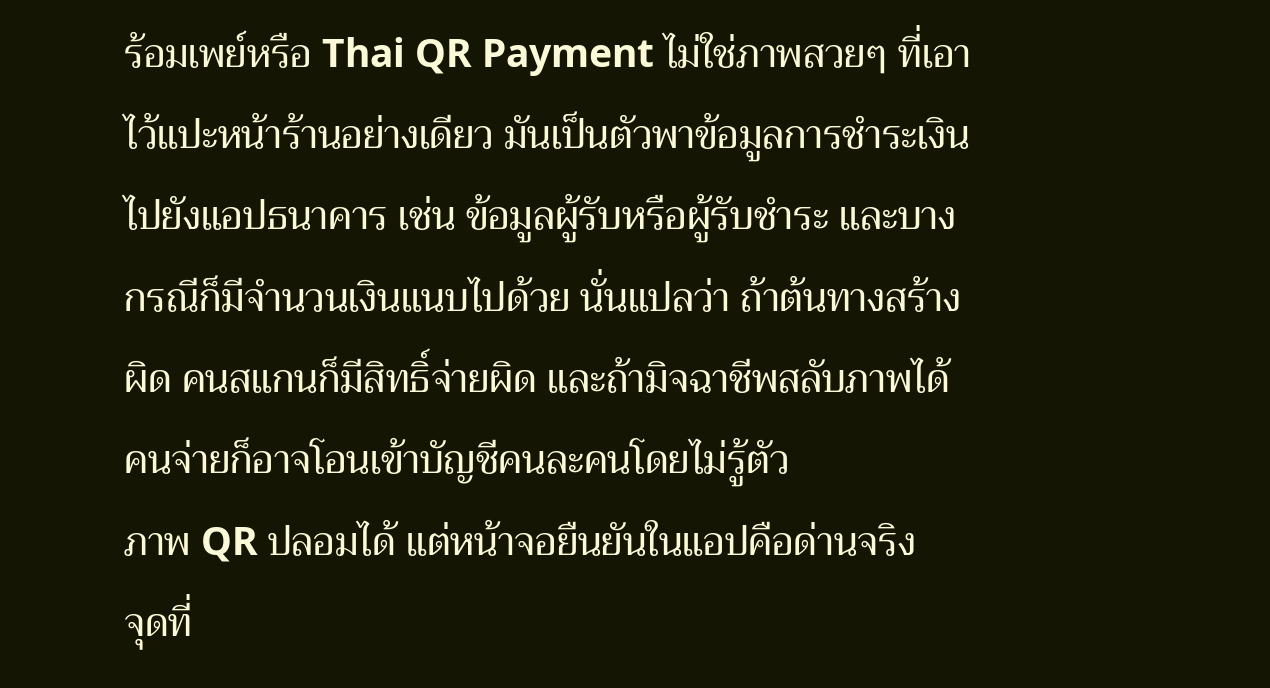ร้อมเพย์หรือ Thai QR Payment ไม่ใช่ภาพสวยๆ ที่เอาไว้แปะหน้าร้านอย่างเดียว มันเป็นตัวพาข้อมูลการชำระเงินไปยังแอปธนาคาร เช่น ข้อมูลผู้รับหรือผู้รับชำระ และบางกรณีก็มีจำนวนเงินแนบไปด้วย นั่นแปลว่า ถ้าต้นทางสร้างผิด คนสแกนก็มีสิทธิ์จ่ายผิด และถ้ามิจฉาชีพสลับภาพได้ คนจ่ายก็อาจโอนเข้าบัญชีคนละคนโดยไม่รู้ตัว
ภาพ QR ปลอมได้ แต่หน้าจอยืนยันในแอปคือด่านจริง
จุดที่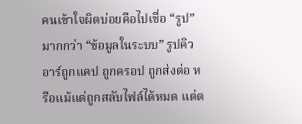คนเข้าใจผิดบ่อยคือไปเชื่อ “รูป” มากกว่า “ข้อมูลในระบบ” รูปคิวอาร์ถูกแคป ถูกครอป ถูกส่งต่อ หรือแม้แต่ถูกสลับไฟล์ได้หมด แต่ต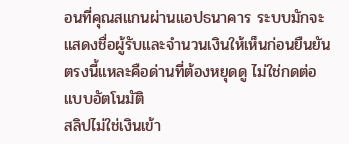อนที่คุณสแกนผ่านแอปธนาคาร ระบบมักจะแสดงชื่อผู้รับและจำนวนเงินให้เห็นก่อนยืนยัน ตรงนี้แหละคือด่านที่ต้องหยุดดู ไม่ใช่กดต่อแบบอัตโนมัติ
สลิปไม่ใช่เงินเข้า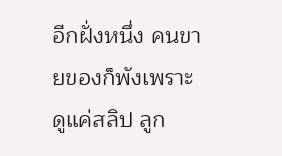อีกฝั่งหนึ่ง คนขายของก็พังเพราะดูแค่สลิป ลูก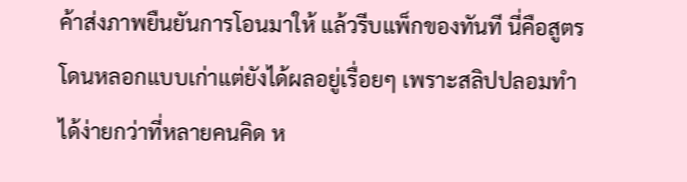ค้าส่งภาพยืนยันการโอนมาให้ แล้วรีบแพ็กของทันที นี่คือสูตรโดนหลอกแบบเก่าแต่ยังได้ผลอยู่เรื่อยๆ เพราะสลิปปลอมทำได้ง่ายกว่าที่หลายคนคิด ห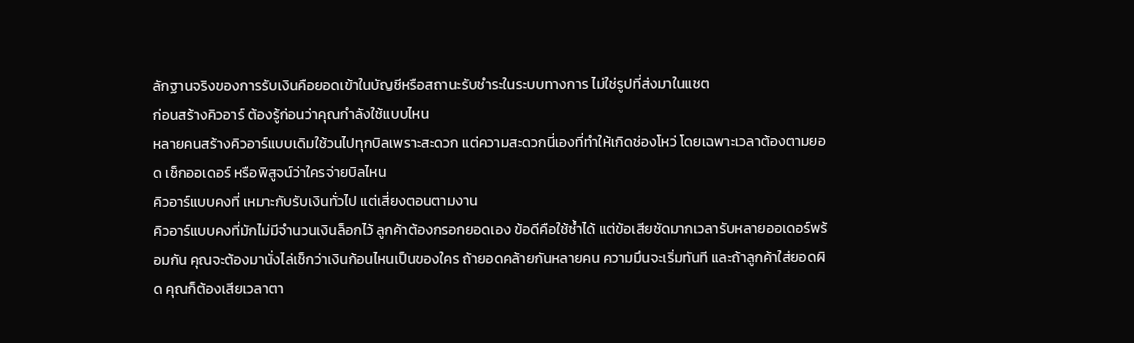ลักฐานจริงของการรับเงินคือยอดเข้าในบัญชีหรือสถานะรับชำระในระบบทางการ ไม่ใช่รูปที่ส่งมาในแชต
ก่อนสร้างคิวอาร์ ต้องรู้ก่อนว่าคุณกำลังใช้แบบไหน
หลายคนสร้างคิวอาร์แบบเดิมใช้วนไปทุกบิลเพราะสะดวก แต่ความสะดวกนี่เองที่ทำให้เกิดช่องโหว่ โดยเฉพาะเวลาต้องตามยอด เช็กออเดอร์ หรือพิสูจน์ว่าใครจ่ายบิลไหน
คิวอาร์แบบคงที่ เหมาะกับรับเงินทั่วไป แต่เสี่ยงตอนตามงาน
คิวอาร์แบบคงที่มักไม่มีจำนวนเงินล็อกไว้ ลูกค้าต้องกรอกยอดเอง ข้อดีคือใช้ซ้ำได้ แต่ข้อเสียชัดมากเวลารับหลายออเดอร์พร้อมกัน คุณจะต้องมานั่งไล่เช็กว่าเงินก้อนไหนเป็นของใคร ถ้ายอดคล้ายกันหลายคน ความมึนจะเริ่มทันที และถ้าลูกค้าใส่ยอดผิด คุณก็ต้องเสียเวลาตา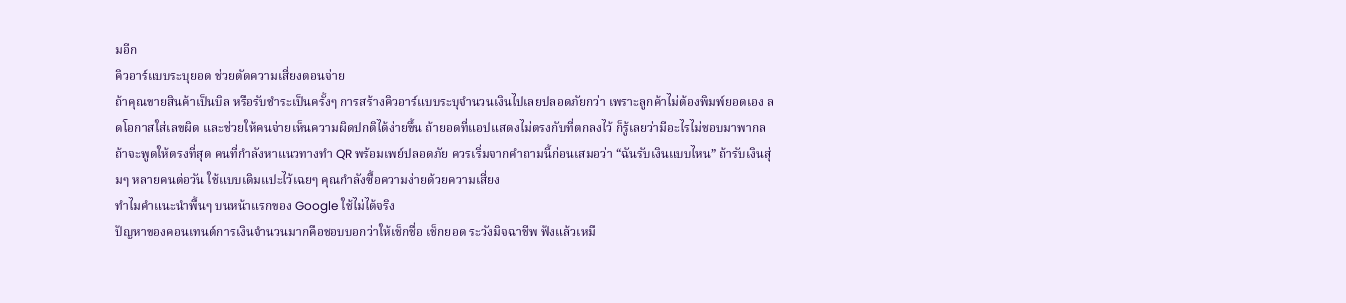มอีก
คิวอาร์แบบระบุยอด ช่วยตัดความเสี่ยงตอนจ่าย
ถ้าคุณขายสินค้าเป็นบิล หรือรับชำระเป็นครั้งๆ การสร้างคิวอาร์แบบระบุจำนวนเงินไปเลยปลอดภัยกว่า เพราะลูกค้าไม่ต้องพิมพ์ยอดเอง ลดโอกาสใส่เลขผิด และช่วยให้คนจ่ายเห็นความผิดปกติได้ง่ายขึ้น ถ้ายอดที่แอปแสดงไม่ตรงกับที่ตกลงไว้ ก็รู้เลยว่ามีอะไรไม่ชอบมาพากล
ถ้าจะพูดให้ตรงที่สุด คนที่กำลังหาแนวทางทำ QR พร้อมเพย์ปลอดภัย ควรเริ่มจากคำถามนี้ก่อนเสมอว่า “ฉันรับเงินแบบไหน” ถ้ารับเงินสุ่มๆ หลายคนต่อวัน ใช้แบบเดิมแปะไว้เฉยๆ คุณกำลังซื้อความง่ายด้วยความเสี่ยง
ทำไมคำแนะนำพื้นๆ บนหน้าแรกของ Google ใช้ไม่ได้จริง
ปัญหาของคอนเทนต์การเงินจำนวนมากคือชอบบอกว่าให้เช็กชื่อ เช็กยอด ระวังมิจฉาชีพ ฟังแล้วเหมื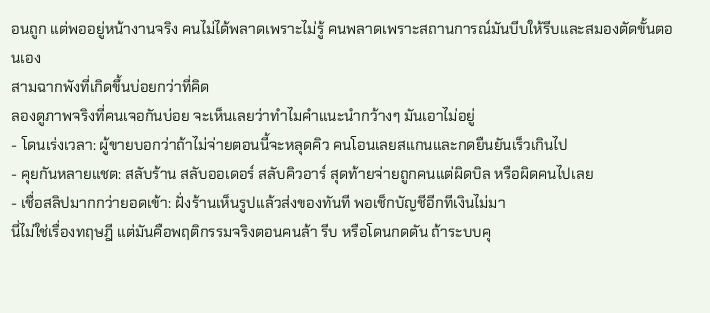อนถูก แต่พออยู่หน้างานจริง คนไม่ได้พลาดเพราะไม่รู้ คนพลาดเพราะสถานการณ์มันบีบให้รีบและสมองตัดขั้นตอนเอง
สามฉากพังที่เกิดขึ้นบ่อยกว่าที่คิด
ลองดูภาพจริงที่คนเจอกันบ่อย จะเห็นเลยว่าทำไมคำแนะนำกว้างๆ มันเอาไม่อยู่
- โดนเร่งเวลา: ผู้ขายบอกว่าถ้าไม่จ่ายตอนนี้จะหลุดคิว คนโอนเลยสแกนและกดยืนยันเร็วเกินไป
- คุยกันหลายแชต: สลับร้าน สลับออเดอร์ สลับคิวอาร์ สุดท้ายจ่ายถูกคนแต่ผิดบิล หรือผิดคนไปเลย
- เชื่อสลิปมากกว่ายอดเข้า: ฝั่งร้านเห็นรูปแล้วส่งของทันที พอเช็กบัญชีอีกทีเงินไม่มา
นี่ไม่ใช่เรื่องทฤษฎี แต่มันคือพฤติกรรมจริงตอนคนล้า รีบ หรือโดนกดดัน ถ้าระบบคุ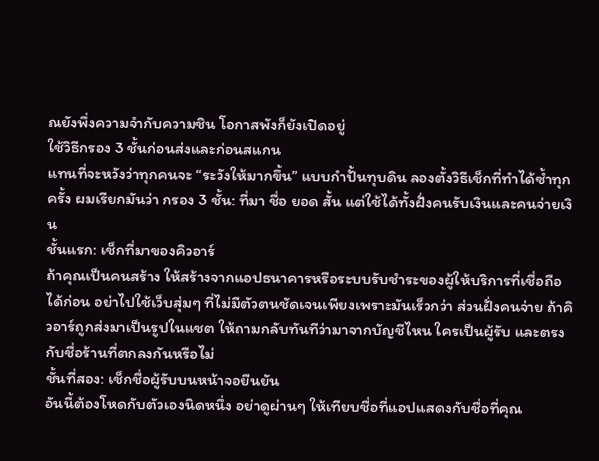ณยังพึ่งความจำกับความชิน โอกาสพังก็ยังเปิดอยู่
ใช้วิธีกรอง 3 ชั้นก่อนส่งและก่อนสแกน
แทนที่จะหวังว่าทุกคนจะ “ระวังให้มากขึ้น” แบบกำปั้นทุบดิน ลองตั้งวิธีเช็กที่ทำได้ซ้ำทุกครั้ง ผมเรียกมันว่า กรอง 3 ชั้น: ที่มา ชื่อ ยอด สั้น แต่ใช้ได้ทั้งฝั่งคนรับเงินและคนจ่ายเงิน
ชั้นแรก: เช็กที่มาของคิวอาร์
ถ้าคุณเป็นคนสร้าง ให้สร้างจากแอปธนาคารหรือระบบรับชำระของผู้ให้บริการที่เชื่อถือได้ก่อน อย่าไปใช้เว็บสุ่มๆ ที่ไม่มีตัวตนชัดเจนเพียงเพราะมันเร็วกว่า ส่วนฝั่งคนจ่าย ถ้าคิวอาร์ถูกส่งมาเป็นรูปในแชต ให้ถามกลับทันทีว่ามาจากบัญชีไหน ใครเป็นผู้รับ และตรงกับชื่อร้านที่ตกลงกันหรือไม่
ชั้นที่สอง: เช็กชื่อผู้รับบนหน้าจอยืนยัน
อันนี้ต้องโหดกับตัวเองนิดหนึ่ง อย่าดูผ่านๆ ให้เทียบชื่อที่แอปแสดงกับชื่อที่คุณ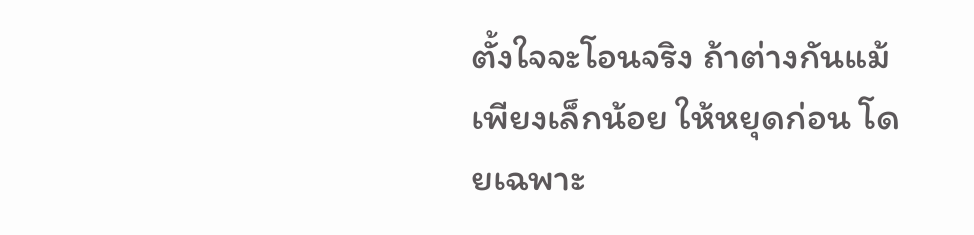ตั้งใจจะโอนจริง ถ้าต่างกันแม้เพียงเล็กน้อย ให้หยุดก่อน โดยเฉพาะ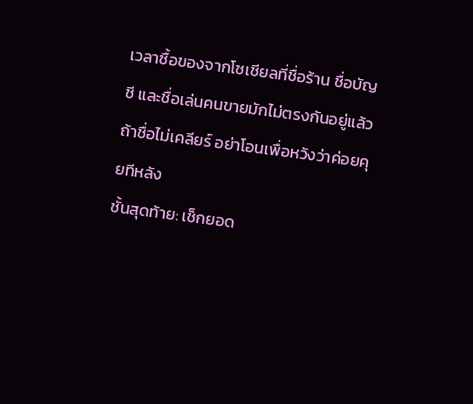เวลาซื้อของจากโซเชียลที่ชื่อร้าน ชื่อบัญชี และชื่อเล่นคนขายมักไม่ตรงกันอยู่แล้ว ถ้าชื่อไม่เคลียร์ อย่าโอนเพื่อหวังว่าค่อยคุยทีหลัง
ชั้นสุดท้าย: เช็กยอด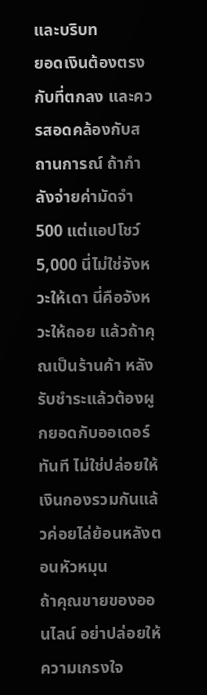และบริบท
ยอดเงินต้องตรงกับที่ตกลง และควรสอดคล้องกับสถานการณ์ ถ้ากำลังจ่ายค่ามัดจำ 500 แต่แอปโชว์ 5,000 นี่ไม่ใช่จังหวะให้เดา นี่คือจังหวะให้ถอย แล้วถ้าคุณเป็นร้านค้า หลังรับชำระแล้วต้องผูกยอดกับออเดอร์ทันที ไม่ใช่ปล่อยให้เงินกองรวมกันแล้วค่อยไล่ย้อนหลังตอนหัวหมุน
ถ้าคุณขายของออนไลน์ อย่าปล่อยให้ความเกรงใจ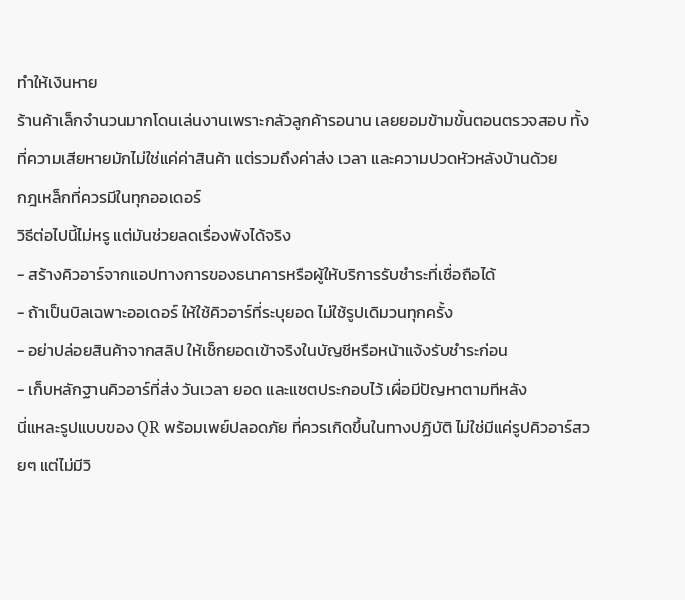ทำให้เงินหาย
ร้านค้าเล็กจำนวนมากโดนเล่นงานเพราะกลัวลูกค้ารอนาน เลยยอมข้ามขั้นตอนตรวจสอบ ทั้งที่ความเสียหายมักไม่ใช่แค่ค่าสินค้า แต่รวมถึงค่าส่ง เวลา และความปวดหัวหลังบ้านด้วย
กฎเหล็กที่ควรมีในทุกออเดอร์
วิธีต่อไปนี้ไม่หรู แต่มันช่วยลดเรื่องพังได้จริง
- สร้างคิวอาร์จากแอปทางการของธนาคารหรือผู้ให้บริการรับชำระที่เชื่อถือได้
- ถ้าเป็นบิลเฉพาะออเดอร์ ให้ใช้คิวอาร์ที่ระบุยอด ไม่ใช้รูปเดิมวนทุกครั้ง
- อย่าปล่อยสินค้าจากสลิป ให้เช็กยอดเข้าจริงในบัญชีหรือหน้าแจ้งรับชำระก่อน
- เก็บหลักฐานคิวอาร์ที่ส่ง วันเวลา ยอด และแชตประกอบไว้ เผื่อมีปัญหาตามทีหลัง
นี่แหละรูปแบบของ QR พร้อมเพย์ปลอดภัย ที่ควรเกิดขึ้นในทางปฏิบัติ ไม่ใช่มีแค่รูปคิวอาร์สวยๆ แต่ไม่มีวิ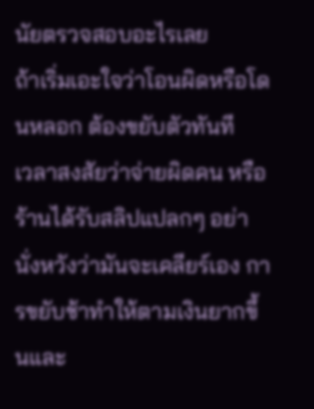นัยตรวจสอบอะไรเลย
ถ้าเริ่มเอะใจว่าโอนผิดหรือโดนหลอก ต้องขยับตัวทันที
เวลาสงสัยว่าจ่ายผิดคน หรือร้านได้รับสลิปแปลกๆ อย่านั่งหวังว่ามันจะเคลียร์เอง การขยับช้าทำให้ตามเงินยากขึ้นและ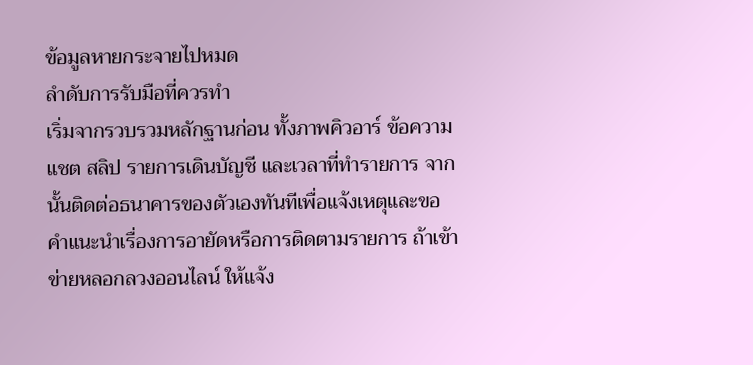ข้อมูลหายกระจายไปหมด
ลำดับการรับมือที่ควรทำ
เริ่มจากรวบรวมหลักฐานก่อน ทั้งภาพคิวอาร์ ข้อความแชต สลิป รายการเดินบัญชี และเวลาที่ทำรายการ จากนั้นติดต่อธนาคารของตัวเองทันทีเพื่อแจ้งเหตุและขอคำแนะนำเรื่องการอายัดหรือการติดตามรายการ ถ้าเข้าข่ายหลอกลวงออนไลน์ ให้แจ้ง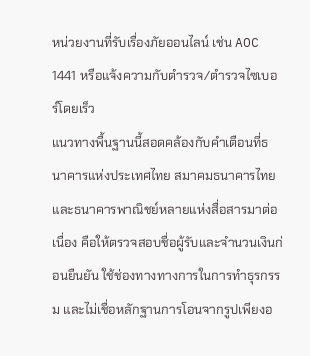หน่วยงานที่รับเรื่องภัยออนไลน์ เช่น AOC 1441 หรือแจ้งความกับตำรวจ/ตำรวจไซเบอร์โดยเร็ว
แนวทางพื้นฐานนี้สอดคล้องกับคำเตือนที่ธนาคารแห่งประเทศไทย สมาคมธนาคารไทย และธนาคารพาณิชย์หลายแห่งสื่อสารมาต่อเนื่อง คือให้ตรวจสอบชื่อผู้รับและจำนวนเงินก่อนยืนยัน ใช้ช่องทางทางการในการทำธุรกรรม และไม่เชื่อหลักฐานการโอนจากรูปเพียงอ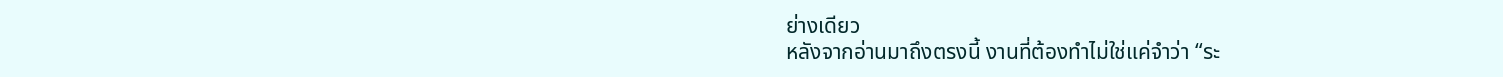ย่างเดียว
หลังจากอ่านมาถึงตรงนี้ งานที่ต้องทำไม่ใช่แค่จำว่า “ระ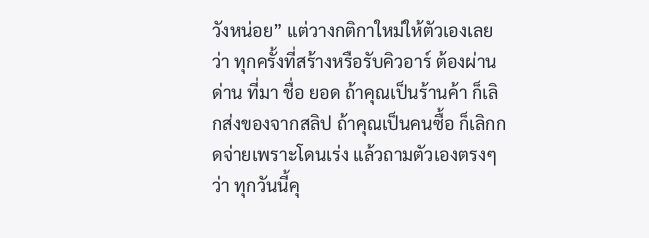วังหน่อย” แต่วางกติกาใหม่ให้ตัวเองเลยว่า ทุกครั้งที่สร้างหรือรับคิวอาร์ ต้องผ่านด่าน ที่มา ชื่อ ยอด ถ้าคุณเป็นร้านค้า ก็เลิกส่งของจากสลิป ถ้าคุณเป็นคนซื้อ ก็เลิกกดจ่ายเพราะโดนเร่ง แล้วถามตัวเองตรงๆ ว่า ทุกวันนี้คุ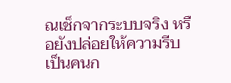ณเช็กจากระบบจริง หรือยังปล่อยให้ความรีบเป็นคนก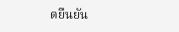ดยืนยัน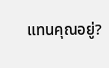แทนคุณอยู่?